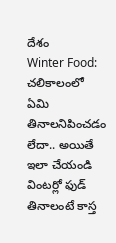దేశం
Winter Food: చలికాలంలో ఏమి తినాలనిపించడం లేదా.. అయితే ఇలా చేయండి
వింటర్లో ఫుడ్ తినాలంటే కాస్త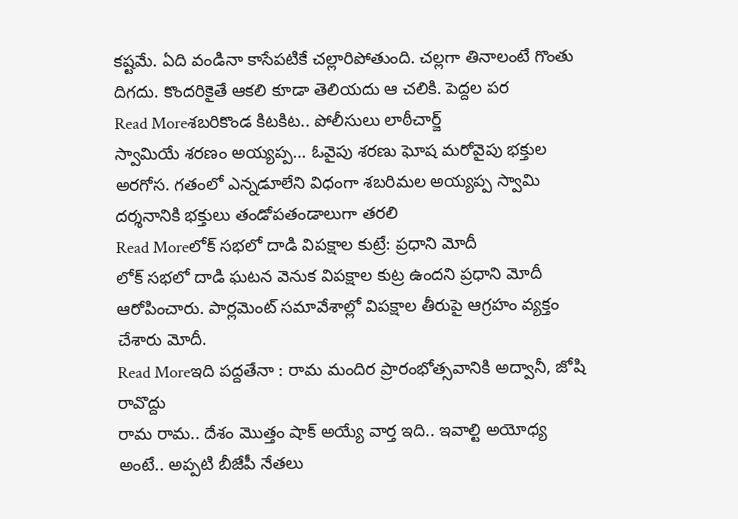కష్టమే. ఏది వండినా కాసేపటికే చల్లారిపోతుంది. చల్లగా తినాలంటే గొంతు దిగదు. కొందరికైతే ఆకలి కూడా తెలియదు ఆ చలికి. పెద్దల పర
Read Moreశబరికొండ కిటకిట.. పోలీసులు లాఠీచార్జ్
స్వామియే శరణం అయ్యప్ప… ఓవైపు శరణు ఘోష మరోవైపు భక్తుల అరగోస. గతంలో ఎన్నడూలేని విధంగా శబరిమల అయ్యప్ప స్వామి దర్శనానికి భక్తులు తండోపతండాలుగా తరలి
Read Moreలోక్ సభలో దాడి విపక్షాల కుట్రే: ప్రధాని మోదీ
లోక్ సభలో దాడి ఘటన వెనుక విపక్షాల కుట్ర ఉందని ప్రధాని మోదీ ఆరోపించారు. పార్లమెంట్ సమావేశాల్లో విపక్షాల తీరుపై ఆగ్రహం వ్యక్తం చేశారు మోదీ.
Read Moreఇది పద్దతేనా : రామ మందిర ప్రారంభోత్సవానికి అద్వానీ, జోషి రావొద్దు
రామ రామ.. దేశం మొత్తం షాక్ అయ్యే వార్త ఇది.. ఇవాల్టి అయోధ్య అంటే.. అప్పటి బీజేపీ నేతలు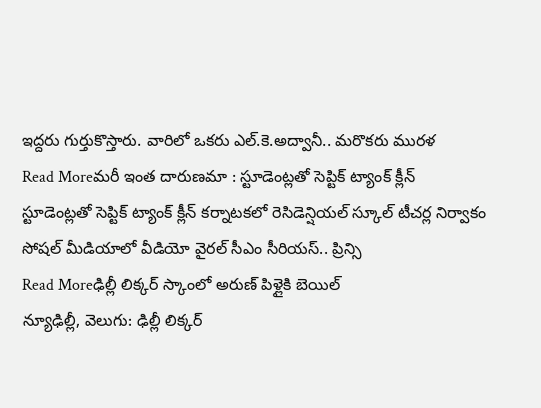ఇద్దరు గుర్తుకొస్తారు. వారిలో ఒకరు ఎల్.కె.అద్వానీ.. మరొకరు మురళ
Read Moreమరీ ఇంత దారుణమా : స్టూడెంట్లతో సెప్టిక్ ట్యాంక్ క్లీన్
స్టూడెంట్లతో సెప్టిక్ ట్యాంక్ క్లీన్ కర్నాటకలో రెసిడెన్షియల్ స్కూల్ టీచర్ల నిర్వాకం సోషల్ మీడియాలో వీడియో వైరల్ సీఎం సీరియస్.. ప్రిన్సి
Read Moreఢిల్లీ లిక్కర్ స్కాంలో అరుణ్ పిళ్లైకి బెయిల్
న్యూఢిల్లీ, వెలుగు: ఢిల్లీ లిక్కర్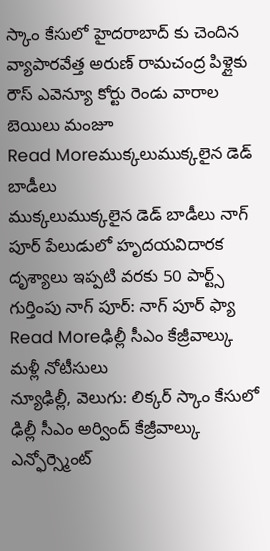స్కాం కేసులో హైదరాబాద్ కు చెందిన వ్యాపారవేత్త అరుణ్ రామచంద్ర పిళ్లైకు రౌస్ ఎవెన్యూ కోర్టు రెండు వారాల బెయిలు మంజూ
Read Moreముక్కలుముక్కలైన డెడ్ బాడీలు
ముక్కలుముక్కలైన డెడ్ బాడీలు నాగ్ పూర్ పేలుడులో హృదయవిదారక దృశ్యాలు ఇప్పటి వరకు 50 పార్ట్స్ గుర్తింపు నాగ్ పూర్: నాగ్ పూర్ ఫ్యా
Read Moreఢిల్లీ సీఎం కేజ్రీవాల్కు మళ్లీ నోటీసులు
న్యూఢిల్లీ, వెలుగు: లిక్కర్ స్కాం కేసులో ఢిల్లీ సీఎం అర్వింద్ కేజ్రీవాల్కు ఎన్ఫోర్స్మెంట్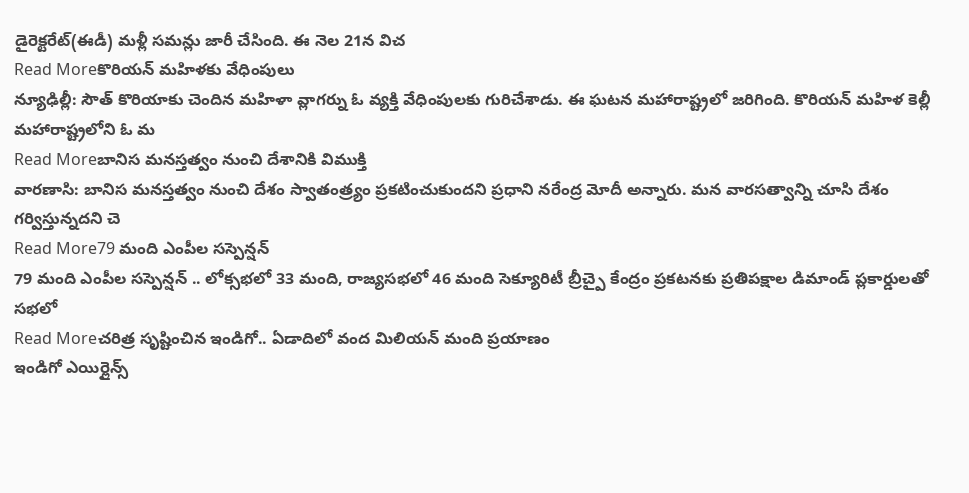డైరెక్టరేట్(ఈడీ) మళ్లీ సమన్లు జారీ చేసింది. ఈ నెల 21న విచ
Read Moreకొరియన్ మహిళకు వేధింపులు
న్యూఢిల్లీ: సౌత్ కొరియాకు చెందిన మహిళా వ్లాగర్ను ఓ వ్యక్తి వేధింపులకు గురిచేశాడు. ఈ ఘటన మహారాష్ట్రలో జరిగింది. కొరియన్ మహిళ కెల్లీ మహారాష్ట్రలోని ఓ మ
Read Moreబానిస మనస్తత్వం నుంచి దేశానికి విముక్తి
వారణాసి: బానిస మనస్తత్వం నుంచి దేశం స్వాతంత్ర్యం ప్రకటించుకుందని ప్రధాని నరేంద్ర మోదీ అన్నారు. మన వారసత్వాన్ని చూసి దేశం గర్విస్తున్నదని చె
Read More79 మంది ఎంపీల సస్పెన్షన్
79 మంది ఎంపీల సస్పెన్షన్ .. లోక్సభలో 33 మంది, రాజ్యసభలో 46 మంది సెక్యూరిటీ బ్రీచ్పై కేంద్రం ప్రకటనకు ప్రతిపక్షాల డిమాండ్ ప్లకార్డులతో సభలో
Read Moreచరిత్ర సృష్టించిన ఇండిగో.. ఏడాదిలో వంద మిలియన్ మంది ప్రయాణం
ఇండిగో ఎయిర్లైన్స్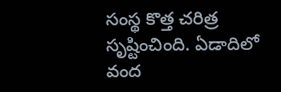సంస్థ కొత్త చరిత్ర సృష్టించింది. ఏడాదిలో వంద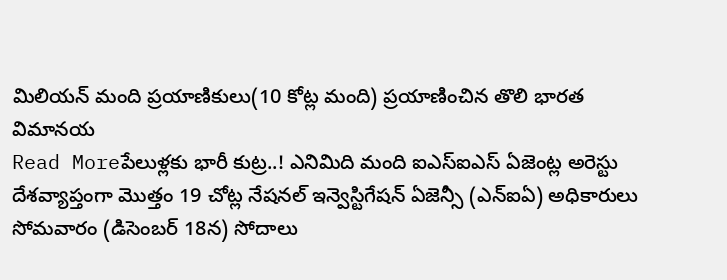మిలియన్ మంది ప్రయాణికులు(10 కోట్ల మంది) ప్రయాణించిన తొలి భారత విమానయ
Read Moreపేలుళ్లకు భారీ కుట్ర..! ఎనిమిది మంది ఐఎస్ఐఎస్ ఏజెంట్ల అరెస్టు
దేశవ్యాప్తంగా మొత్తం 19 చోట్ల నేషనల్ ఇన్వెస్టిగేషన్ ఏజెన్సీ (ఎన్ఐఏ) అధికారులు సోమవారం (డిసెంబర్ 18న) సోదాలు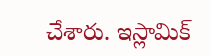చేశారు. ఇస్లామిక్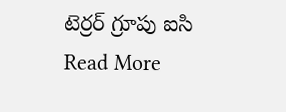టెర్రర్ గ్రూపు ఐసి
Read More